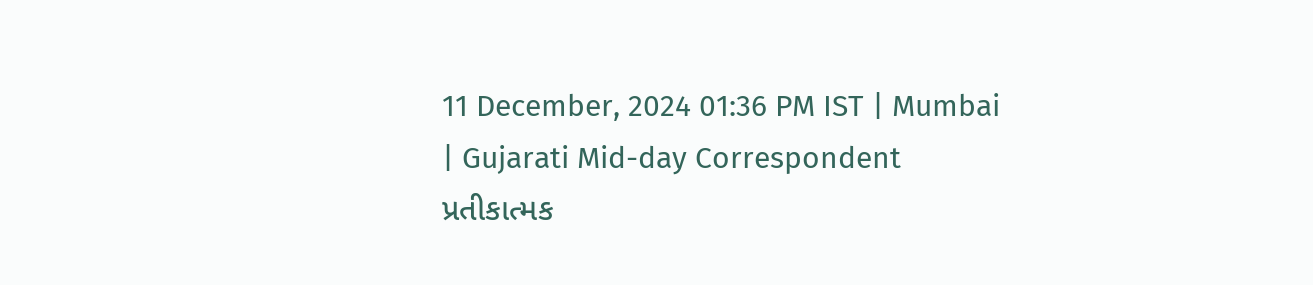11 December, 2024 01:36 PM IST | Mumbai | Gujarati Mid-day Correspondent
પ્રતીકાત્મક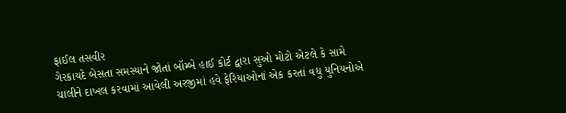ફાઈલ તસવીર
ગેરકાયદે બેસતા સમસ્યાને જોતાં બૉમ્બે હાઈ કોર્ટ દ્વારા સુઓ મોટો એટલે કે સામે ચાલીને દાખલ કરવામાં આવેલી અરજીમાં હવે ફેરિયાઓનાં એક કરતાં વધુ યુનિયનોએ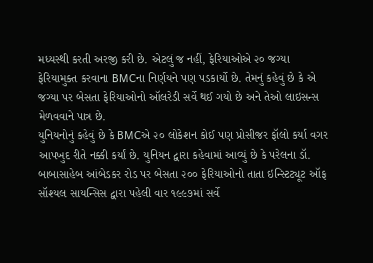મધ્યસ્થી કરતી અરજી કરી છે. એટલું જ નહીં, ફેરિયાઓએ ૨૦ જગ્યા ફેરિયામુક્ત કરવાના BMCના નિર્ણયને પણ પડકાર્યો છે. તેમનું કહેવું છે કે એ જગ્યા પર બેસતા ફેરિયાઓનો ઑલરેડી સર્વે થઈ ગયો છે અને તેઓ લાઇસન્સ મેળવવાને પાત્ર છે.
યુનિયનોનું કહેવું છે કે BMCએ ૨૦ લોકેશન કોઈ પણ પ્રોસીજર ફૉલો કર્યા વગર આપખુદ રીતે નક્કી કર્યાં છે. યુનિયન દ્વારા કહેવામાં આવ્યું છે કે પરેલના ડૉ. બાબાસાહેબ આંબેડકર રોડ પર બેસતા ૨૦૦ ફેરિયાઓનો તાતા ઇન્સ્ટિટ્યૂટ ઑફ સૉશ્યલ સાયન્સિસ દ્વારા પહેલી વાર ૧૯૯૭માં સર્વે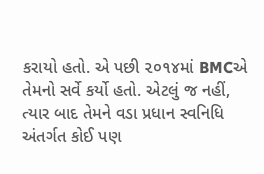કરાયો હતો. એ પછી ૨૦૧૪માં BMCએ તેમનો સર્વે કર્યો હતો. એટલું જ નહીં, ત્યાર બાદ તેમને વડા પ્રધાન સ્વનિધિ અંતર્ગત કોઈ પણ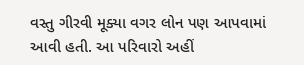વસ્તુ ગીરવી મૂક્યા વગર લોન પણ આપવામાં આવી હતી. આ પરિવારો અહીં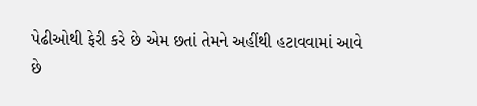પેઢીઓથી ફેરી કરે છે એમ છતાં તેમને અહીંથી હટાવવામાં આવે છે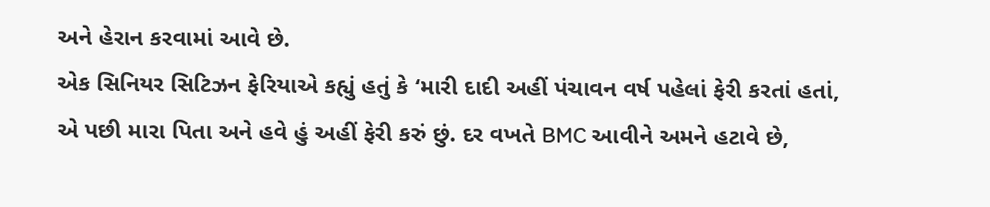અને હેરાન કરવામાં આવે છે.
એક સિનિયર સિટિઝન ફેરિયાએ કહ્યું હતું કે ‘મારી દાદી અહીં પંચાવન વર્ષ પહેલાં ફેરી કરતાં હતાં, એ પછી મારા પિતા અને હવે હું અહીં ફેરી કરું છું. દર વખતે BMC આવીને અમને હટાવે છે,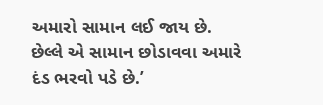અમારો સામાન લઈ જાય છે. છેલ્લે એ સામાન છોડાવવા અમારે દંડ ભરવો પડે છે.’